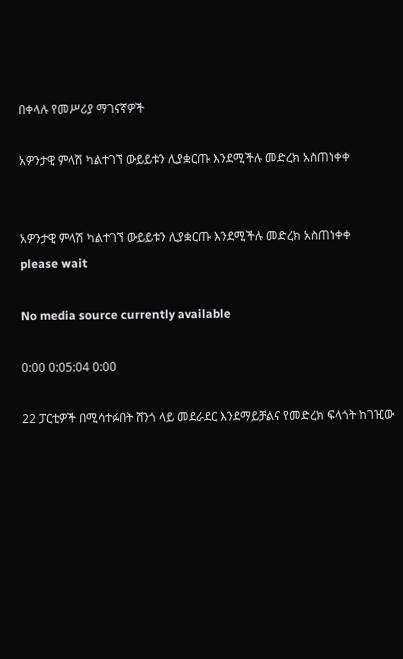በቀላሉ የመሥሪያ ማገናኛዎች

አዎንታዊ ምላሽ ካልተገኘ ውይይቱን ሊያቋርጡ እንደሚችሉ መድረክ አስጠነቀቀ


አዎንታዊ ምላሽ ካልተገኘ ውይይቱን ሊያቋርጡ እንደሚችሉ መድረክ አስጠነቀቀ
please wait

No media source currently available

0:00 0:05:04 0:00

22 ፓርቲዎች በሚሳተፉበት ሸንጎ ላይ መደራደር እንደማይቻልና የመድረክ ፍላጎት ከገዢው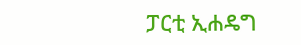ፓርቲ ኢሐዴግ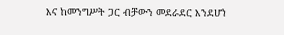እና ከመንግሥት ጋር ብቻውን መደራደር እንደሆነ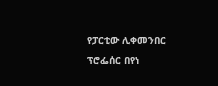የፓርቲው ሊቀመንበር ፕሮፌሰር በየነ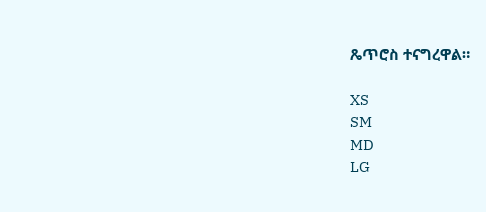ጼጥሮስ ተናግረዋል።

XS
SM
MD
LG